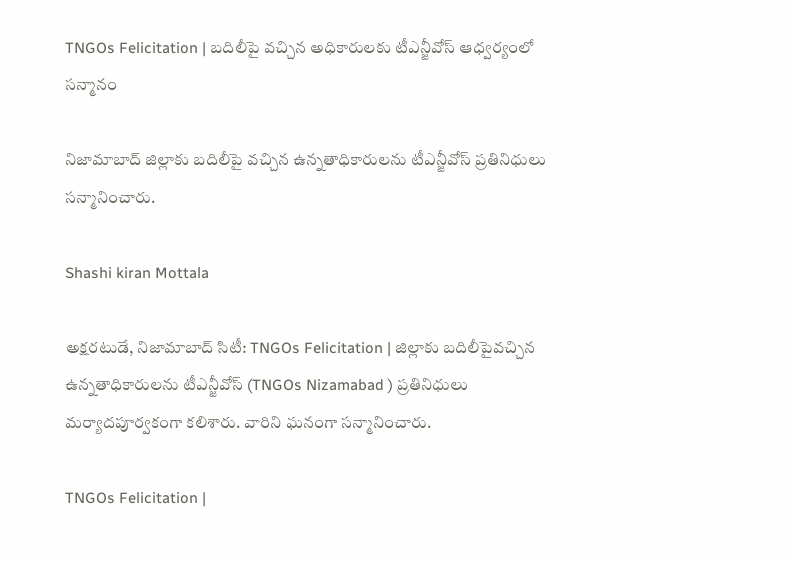TNGOs Felicitation | బదిలీపై వచ్చిన అధికారులకు టీఎన్జీవోస్ ఆధ్వర్యంలో సన్మానం

నిజామాబాద్ జిల్లాకు బదిలీపై వచ్చిన ఉన్నతాధికారులను టీఎన్జీవోస్ ప్రతినిధులు సన్మానించారు.

Shashi kiran Mottala

అక్షరటుడే, నిజామాబాద్ సిటీ: TNGOs Felicitation | జిల్లాకు బదిలీపైవచ్చిన ఉన్నతాధికారులను టీఎన్జీవోస్ (TNGOs Nizamabad ) ప్రతినిధులు మర్యాదపూర్వకంగా కలిశారు. వారిని ఘనంగా సన్మానించారు.

TNGOs Felicitation |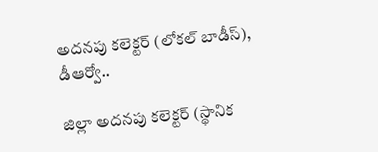అదనపు కలెక్టర్ (లోకల్ బాడీస్), డీఆర్వో..

జిల్లా అదనపు కలెక్టర్ (స్థానిక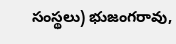సంస్థలు) భుజంగరావు,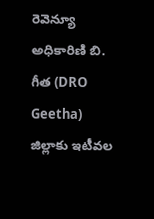రెవెన్యూ అధికారిణి బి. గీత (DRO Geetha) జిల్లాకు ఇటీవల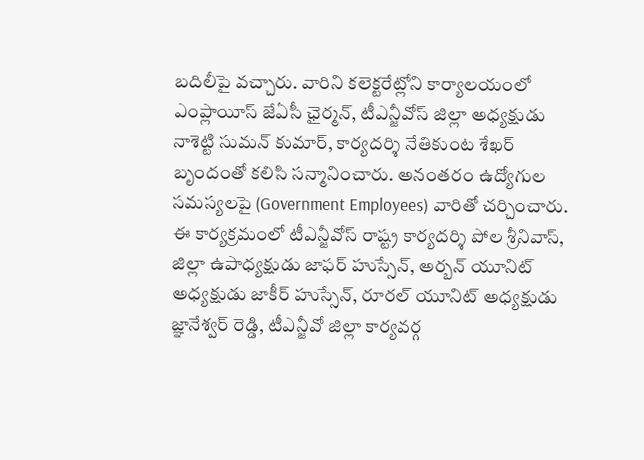బదిలీపై వచ్చారు. వారిని కలెక్టరేట్లోని కార్యాలయంలో ఎంప్లాయీస్ జేఏసీ ఛైర్మన్, టీఎన్జీవోస్ జిల్లా అధ్యక్షుడు నాశెట్టి సుమన్ కుమార్, కార్యదర్శి నేతికుంట శేఖర్ బృందంతో కలిసి సన్మానించారు. అనంతరం ఉద్యోగుల సమస్యలపై (Government Employees) వారితో చర్చించారు. ఈ కార్యక్రమంలో టీఎన్జీవోస్ రాష్ట్ర కార్యదర్శి పోల శ్రీనివాస్, జిల్లా ఉపాధ్యక్షుడు జాఫర్ హుస్సేన్, అర్బన్ యూనిట్ అధ్యక్షుడు జాకీర్ హుస్సేన్, రూరల్ యూనిట్ అధ్యక్షుడు జ్ఞానేశ్వర్ రెడ్డి, టీఎన్జీవో జిల్లా కార్యవర్గ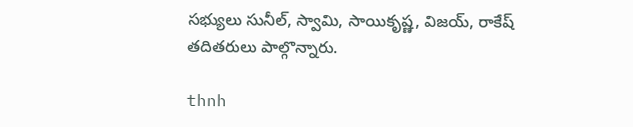సభ్యులు సునీల్, స్వామి, సాయికృష్ణ, విజయ్, రాకేష్ తదితరులు పాల్గొన్నారు.

thnh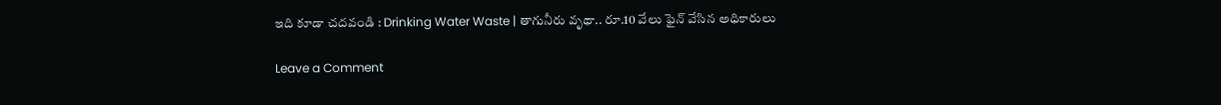ఇది కూడా చదవండి : Drinking Water Waste | తాగునీరు వృథా.. రూ.10 వేలు ఫైన్ వేసిన అధికారులు

Leave a Comment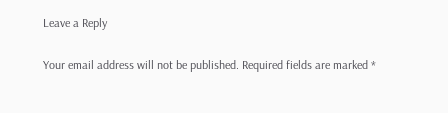Leave a Reply

Your email address will not be published. Required fields are marked *